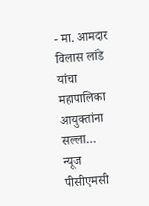- मा. आमदार विलास लांडे यांचा महापालिका आयुक्तांना सल्ला…
न्यूज पीसीएमसी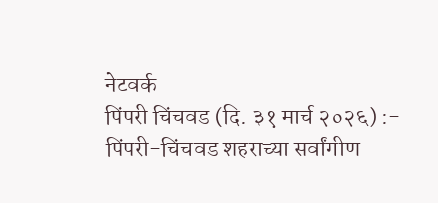नेटवर्क
पिंपरी चिंचवड (दि. ३१ मार्च २०२६) :- पिंपरी-चिंचवड शहराच्या सर्वांगीण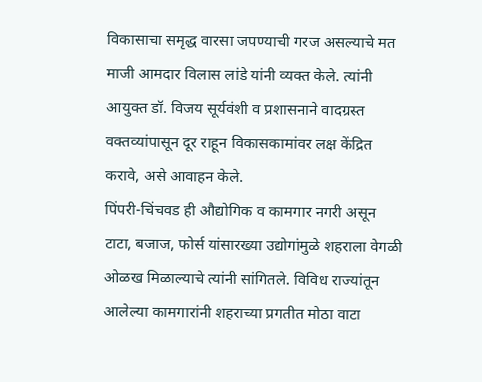विकासाचा समृद्ध वारसा जपण्याची गरज असल्याचे मत माजी आमदार विलास लांडे यांनी व्यक्त केले. त्यांनी आयुक्त डॉ. विजय सूर्यवंशी व प्रशासनाने वादग्रस्त वक्तव्यांपासून दूर राहून विकासकामांवर लक्ष केंद्रित करावे, असे आवाहन केले.
पिंपरी-चिंचवड ही औद्योगिक व कामगार नगरी असून टाटा, बजाज, फोर्स यांसारख्या उद्योगांमुळे शहराला वेगळी ओळख मिळाल्याचे त्यांनी सांगितले. विविध राज्यांतून आलेल्या कामगारांनी शहराच्या प्रगतीत मोठा वाटा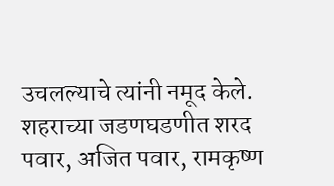उचलल्याचे त्यांनी नमूद केले.
शहराच्या जडणघडणीत शरद पवार, अजित पवार, रामकृष्ण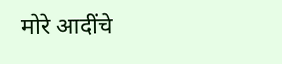मोरे आदींचे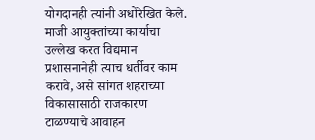योगदानही त्यांनी अधोरेखित केले. माजी आयुक्तांच्या कार्याचा उल्लेख करत विद्यमान प्रशासनानेही त्याच धर्तीवर काम करावे, असे सांगत शहराच्या विकासासाठी राजकारण टाळण्याचे आवाहन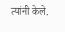त्यांनी केले.